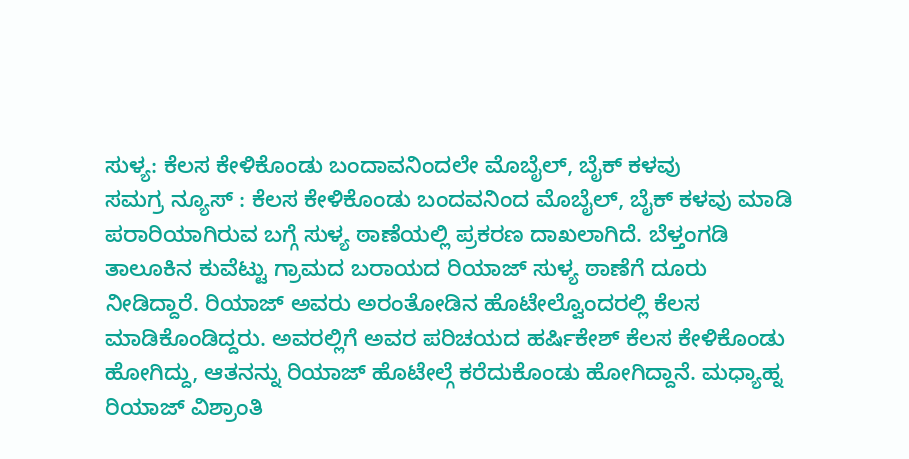ಸುಳ್ಯ: ಕೆಲಸ ಕೇಳಿಕೊಂಡು ಬಂದಾವನಿಂದಲೇ ಮೊಬೈಲ್, ಬೈಕ್ ಕಳವು
ಸಮಗ್ರ ನ್ಯೂಸ್ : ಕೆಲಸ ಕೇಳಿಕೊಂಡು ಬಂದವನಿಂದ ಮೊಬೈಲ್, ಬೈಕ್ ಕಳವು ಮಾಡಿ ಪರಾರಿಯಾಗಿರುವ ಬಗ್ಗೆ ಸುಳ್ಯ ಠಾಣೆಯಲ್ಲಿ ಪ್ರಕರಣ ದಾಖಲಾಗಿದೆ. ಬೆಳ್ತಂಗಡಿ ತಾಲೂಕಿನ ಕುವೆಟ್ಟು ಗ್ರಾಮದ ಬರಾಯದ ರಿಯಾಜ್ ಸುಳ್ಯ ಠಾಣೆಗೆ ದೂರು ನೀಡಿದ್ದಾರೆ. ರಿಯಾಜ್ ಅವರು ಅರಂತೋಡಿನ ಹೊಟೇಲ್ವೊಂದರಲ್ಲಿ ಕೆಲಸ ಮಾಡಿಕೊಂಡಿದ್ದರು. ಅವರಲ್ಲಿಗೆ ಅವರ ಪರಿಚಯದ ಹರ್ಷಿಕೇಶ್ ಕೆಲಸ ಕೇಳಿಕೊಂಡು ಹೋಗಿದ್ದು, ಆತನನ್ನು ರಿಯಾಜ್ ಹೊಟೇಲ್ಗೆ ಕರೆದುಕೊಂಡು ಹೋಗಿದ್ದಾನೆ. ಮಧ್ಯಾಹ್ನ ರಿಯಾಜ್ ವಿಶ್ರಾಂತಿ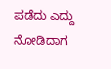ಪಡೆದು ಎದ್ದು ನೋಡಿದಾಗ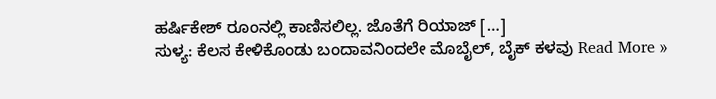ಹರ್ಷಿಕೇಶ್ ರೂಂನಲ್ಲಿ ಕಾಣಿಸಲಿಲ್ಲ. ಜೊತೆಗೆ ರಿಯಾಜ್ […]
ಸುಳ್ಯ: ಕೆಲಸ ಕೇಳಿಕೊಂಡು ಬಂದಾವನಿಂದಲೇ ಮೊಬೈಲ್, ಬೈಕ್ ಕಳವು Read More »